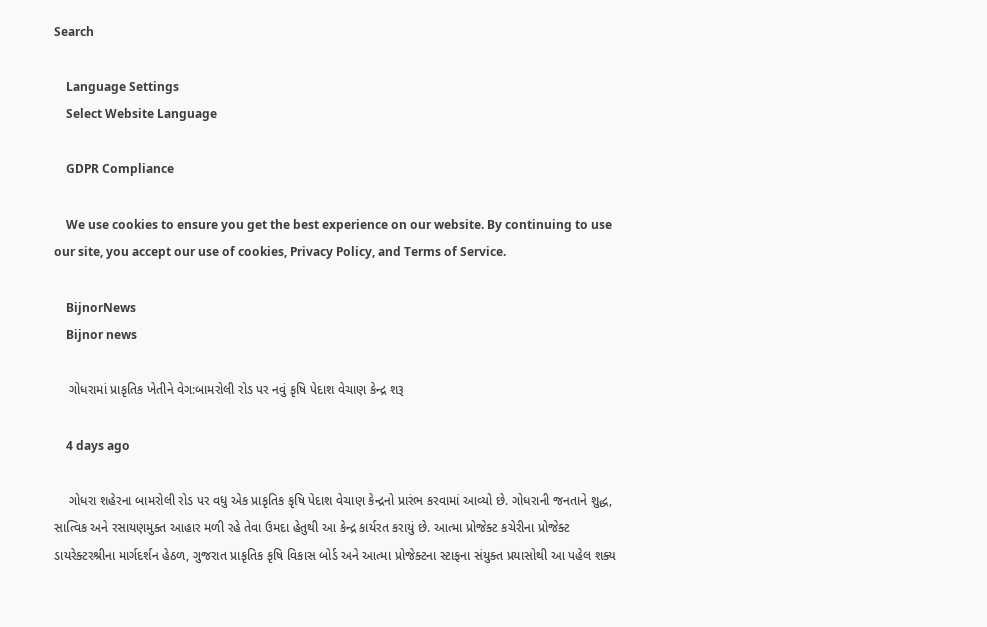Search

    Language Settings
    Select Website Language

    GDPR Compliance

    We use cookies to ensure you get the best experience on our website. By continuing to use our site, you accept our use of cookies, Privacy Policy, and Terms of Service.

    BijnorNews
    Bijnor news

    ગોધરામાં પ્રાકૃતિક ખેતીને વેગ:બામરોલી રોડ પર નવું કૃષિ પેદાશ વેચાણ કેન્દ્ર શરૂ

    4 days ago

    ગોધરા શહેરના બામરોલી રોડ પર વધુ એક પ્રાકૃતિક કૃષિ પેદાશ વેચાણ કેન્દ્રનો પ્રારંભ કરવામાં આવ્યો છે. ગોધરાની જનતાને શુદ્ધ, સાત્વિક અને રસાયણમુક્ત આહાર મળી રહે તેવા ઉમદા હેતુથી આ કેન્દ્ર કાર્યરત કરાયું છે. આત્મા પ્રોજેક્ટ કચેરીના પ્રોજેક્ટ ડાયરેક્ટરશ્રીના માર્ગદર્શન હેઠળ, ગુજરાત પ્રાકૃતિક કૃષિ વિકાસ બોર્ડ અને આત્મા પ્રોજેક્ટના સ્ટાફના સંયુક્ત પ્રયાસોથી આ પહેલ શક્ય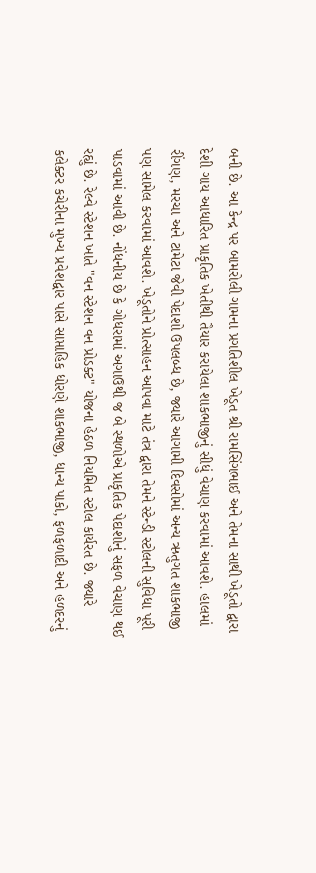બની છે. આ કેન્દ્ર પર બામરોલી ગામના પ્રગતિશીલ ખેડૂત શ્રી રામસિંગભાઈ અને તેમના સાથી ખેડૂતો દ્વારા દેશી ગાય આધારિત પ્રાકૃતિક ખેતીથી તૈયાર કરાયેલા શાકભાજીનું સીધું વેચાણ કરવામાં આવશે. હાલમાં રીંગણ, મરચા અને ટામેટા જેવી પેદાશો ઉપલબ્ધ છે, જ્યારે આગામી દિવસોમાં અન્ય ઋતુગત શાકભાજી પણ સામેલ કરવામાં આવશે. ખેડૂતોને પ્રોત્સાહન આપવા માટે તંત્ર દ્વારા તેમને સ્ટેન્ડી સ્ટોલની સુવિધા પૂરી પાડવામાં આવી છે. નોંધનીય છે કે ગોધરામાં અગાઉથી જ બે સ્થળોએ પ્રાકૃતિક પેદાશોનું સફળ વેચાણ થઈ રહ્યું છે. રેલ્વે સ્ટેશન ખાતે "વન સ્ટેશન વન પ્રોડક્ટ" યોજના હેઠળ નિયમિત સ્ટોલ કાર્યરત છે. જ્યારે કલેક્ટર કચેરીના મુખ્ય પ્રવેશદ્વાર પાસે સાપ્તાહિક ધોરણે શાકભાજી, ધાન્ય પાકો, ફળફળાદી અને હળદરનું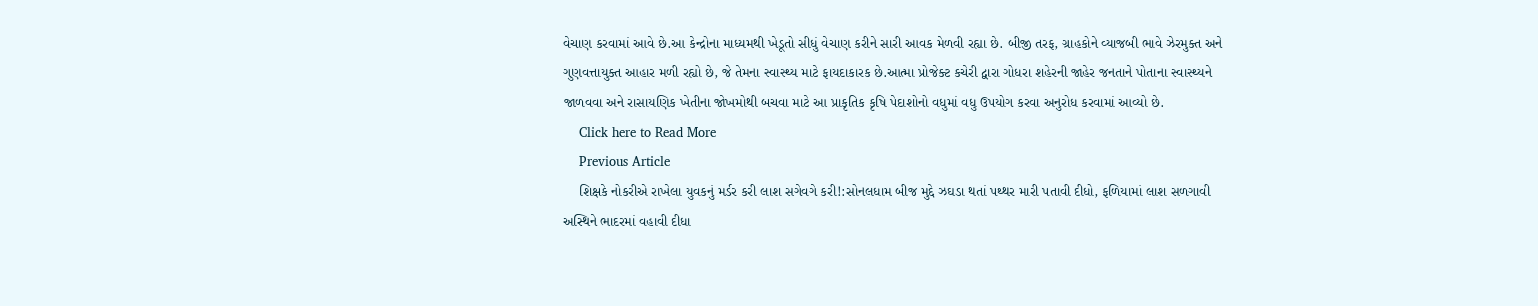વેચાણ કરવામાં આવે છે.આ કેન્દ્રોના માધ્યમથી ખેડૂતો સીધું વેચાણ કરીને સારી આવક મેળવી રહ્યા છે. બીજી તરફ, ગ્રાહકોને વ્યાજબી ભાવે ઝેરમુક્ત અને ગુણવત્તાયુક્ત આહાર મળી રહ્યો છે, જે તેમના સ્વાસ્થ્ય માટે ફાયદાકારક છે.આત્મા પ્રોજેક્ટ કચેરી દ્વારા ગોધરા શહેરની જાહેર જનતાને પોતાના સ્વાસ્થ્યને જાળવવા અને રાસાયણિક ખેતીના જોખમોથી બચવા માટે આ પ્રાકૃતિક કૃષિ પેદાશોનો વધુમાં વધુ ઉપયોગ કરવા અનુરોધ કરવામાં આવ્યો છે.
    Click here to Read More
    Previous Article
    શિક્ષકે નોકરીએ રાખેલા યુવકનું મર્ડર કરી લાશ સગેવગે કરી!:સોનલધામ બીજ મુદ્દે ઝઘડા થતાં પથ્થર મારી પતાવી દીધો, ફળિયામાં લાશ સળગાવી અસ્થિને ભાદરમાં વહાવી દીધા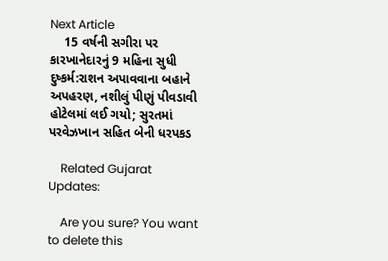Next Article
    15 વર્ષની સગીરા પર કારખાનેદારનું 9 મહિના સુધી દુષ્કર્મ:રાશન અપાવવાના બહાને અપહરણ, નશીલું પીણું પીવડાવી હોટેલમાં લઈ ગયો; સુરતમાં પરવેઝખાન સહિત બેની ધરપકડ

    Related Gujarat Updates:

    Are you sure? You want to delete this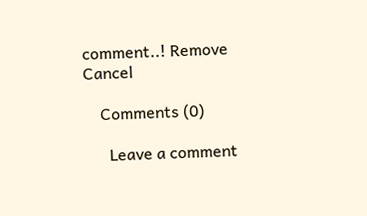comment..! Remove Cancel

    Comments (0)

      Leave a comment